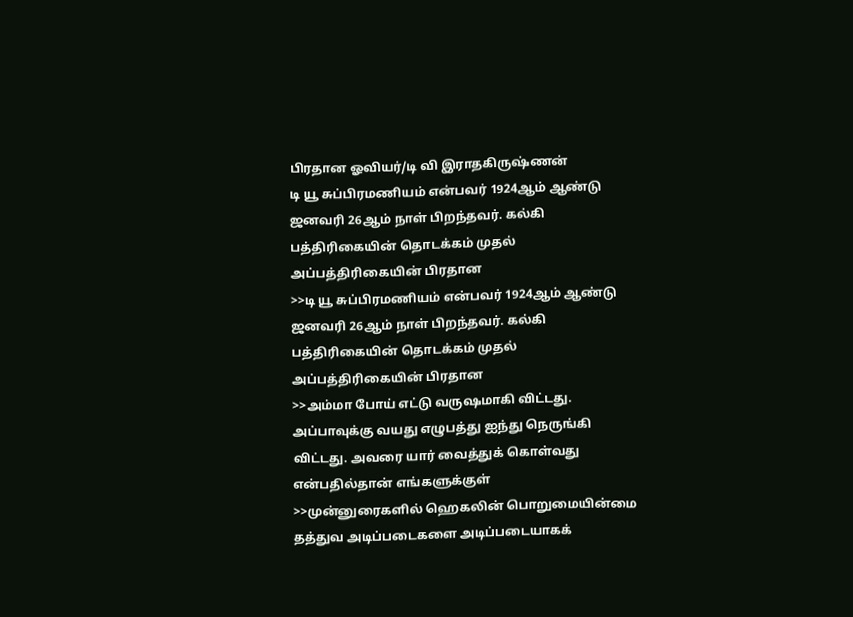பிரதான ஓவியர்/டி வி இராதகிருஷ்ணன்
டி யூ சுப்பிரமணியம் என்பவர் 1924ஆம் ஆண்டு ஜனவரி 26ஆம் நாள் பிறந்தவர். கல்கி பத்திரிகையின் தொடக்கம் முதல் அப்பத்திரிகையின் பிரதான
>>டி யூ சுப்பிரமணியம் என்பவர் 1924ஆம் ஆண்டு ஜனவரி 26ஆம் நாள் பிறந்தவர். கல்கி பத்திரிகையின் தொடக்கம் முதல் அப்பத்திரிகையின் பிரதான
>>அம்மா போய் எட்டு வருஷமாகி விட்டது. அப்பாவுக்கு வயது எழுபத்து ஐந்து நெருங்கி விட்டது. அவரை யார் வைத்துக் கொள்வது என்பதில்தான் எங்களுக்குள்
>>முன்னுரைகளில் ஹெகலின் பொறுமையின்மை தத்துவ அடிப்படைகளை அடிப்படையாகக்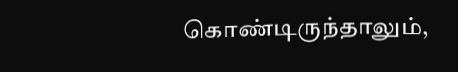கொண்டிருந்தாலும்,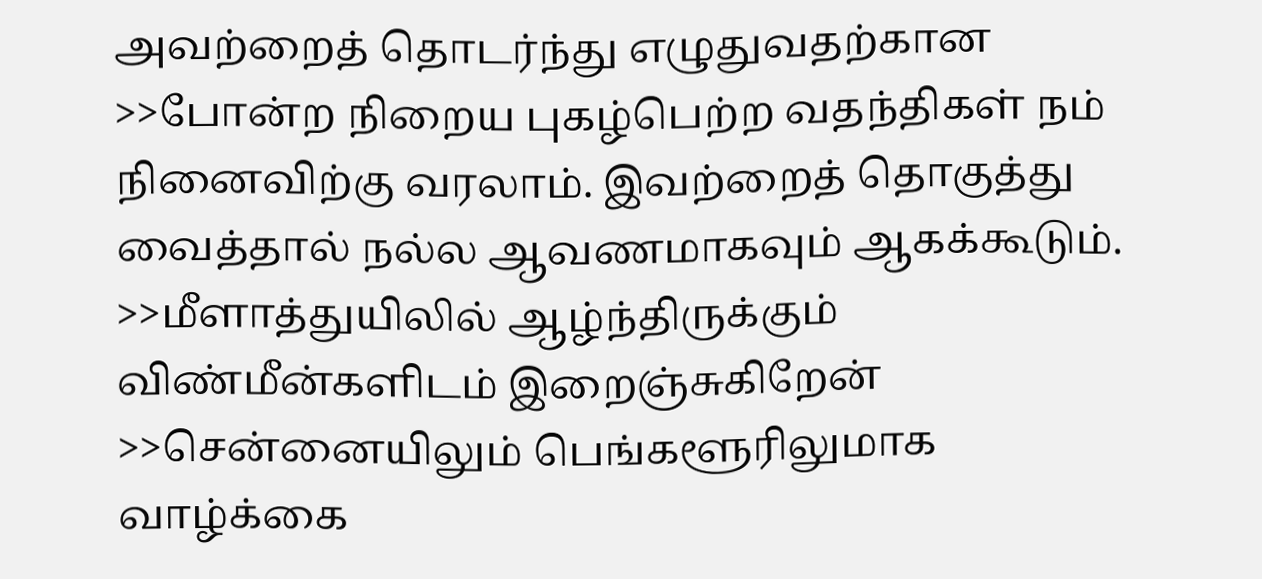அவற்றைத் தொடர்ந்து எழுதுவதற்கான
>>போன்ற நிறைய புகழ்பெற்ற வதந்திகள் நம் நினைவிற்கு வரலாம். இவற்றைத் தொகுத்து வைத்தால் நல்ல ஆவணமாகவும் ஆகக்கூடும்.
>>மீளாத்துயிலில் ஆழ்ந்திருக்கும் விண்மீன்களிடம் இறைஞ்சுகிறேன்
>>சென்னையிலும் பெங்களூரிலுமாக வாழ்க்கை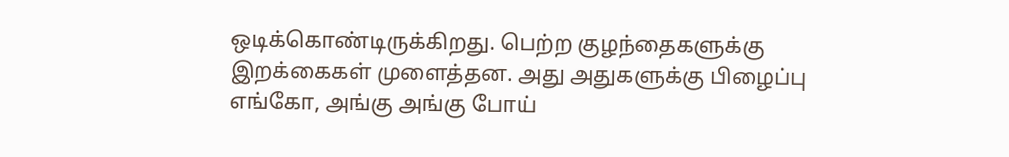ஒடிக்கொண்டிருக்கிறது. பெற்ற குழந்தைகளுக்கு இறக்கைகள் முளைத்தன. அது அதுகளுக்கு பிழைப்பு எங்கோ, அங்கு அங்கு போய்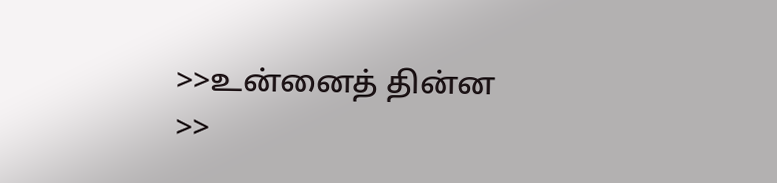>>உன்னைத் தின்ன
>>